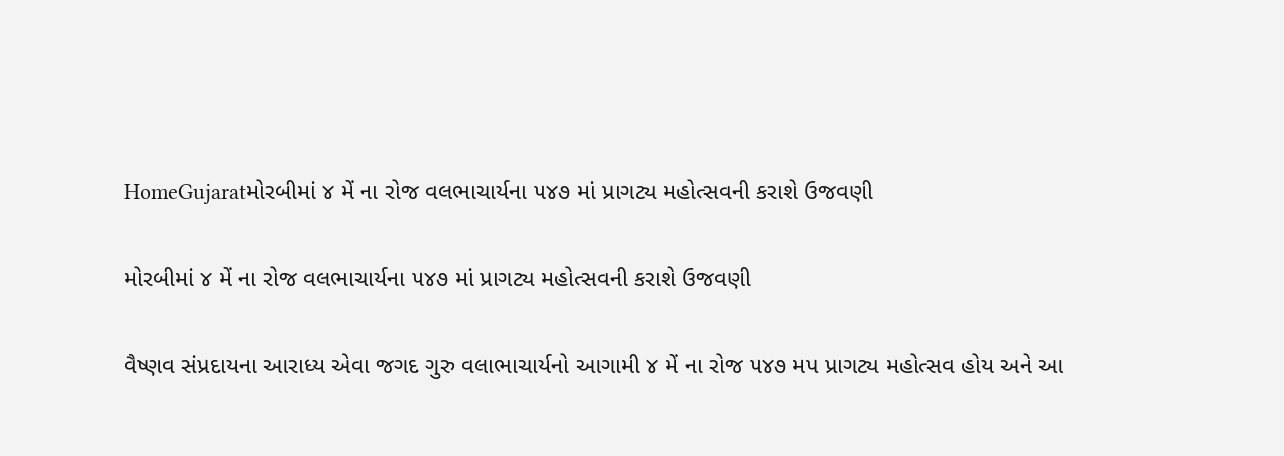HomeGujaratમોરબીમાં ૪ મેં ના રોજ વલભાચાર્યના ૫૪૭ માં પ્રાગટ્ય મહોત્સવની કરાશે ઉજવણી

મોરબીમાં ૪ મેં ના રોજ વલભાચાર્યના ૫૪૭ માં પ્રાગટ્ય મહોત્સવની કરાશે ઉજવણી

વૈષ્ણવ સંપ્રદાયના આરાધ્ય એવા જગદ ગુરુ વલાભાચાર્યનો આગામી ૪ મેં ના રોજ ૫૪૭ મપ પ્રાગટ્ય મહોત્સવ હોય અને આ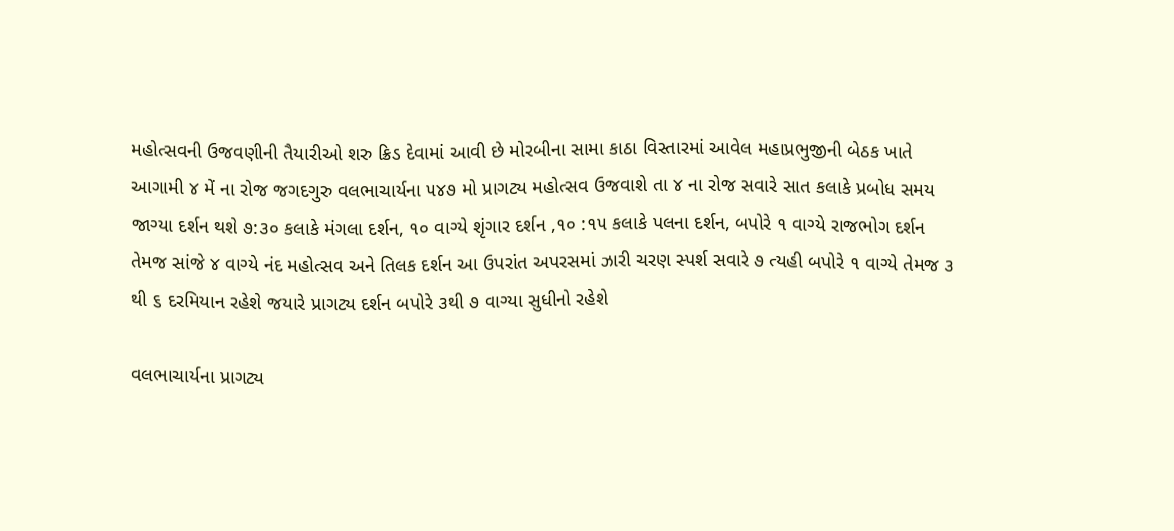મહોત્સવની ઉજવણીની તૈયારીઓ શરુ ક્રિડ દેવામાં આવી છે મોરબીના સામા કાઠા વિસ્તારમાં આવેલ મહાપ્રભુજીની બેઠક ખાતે આગામી ૪ મેં ના રોજ જગદગુરુ વલભાચાર્યના ૫૪૭ મો પ્રાગટ્ય મહોત્સવ ઉજવાશે તા ૪ ના રોજ સવારે સાત કલાકે પ્રબોધ સમય જાગ્યા દર્શન થશે ૭:૩૦ કલાકે મંગલા દર્શન, ૧૦ વાગ્યે શૃંગાર દર્શન ,૧૦ :૧૫ કલાકે પલના દર્શન, બપોરે ૧ વાગ્યે રાજભોગ દર્શન તેમજ સાંજે ૪ વાગ્યે નંદ મહોત્સવ અને તિલક દર્શન આ ઉપરાંત અપરસમાં ઝારી ચરણ સ્પર્શ સવારે ૭ ત્યહી બપોરે ૧ વાગ્યે તેમજ ૩ થી ૬ દરમિયાન રહેશે જયારે પ્રાગટ્ય દર્શન બપોરે ૩થી ૭ વાગ્યા સુધીનો રહેશે

વલભાચાર્યના પ્રાગટ્ય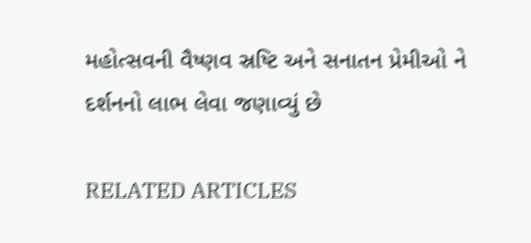મહોત્સવની વૈષ્ણવ સ્રષ્ટિ અને સનાતન પ્રેમીઓ ને દર્શનનો લાભ લેવા જણાવ્યું છે

RELATED ARTICLES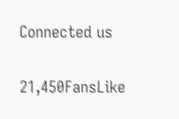Connected us

21,450FansLike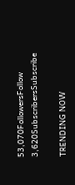53,070FollowersFollow
3,620SubscribersSubscribe

TRENDING NOW